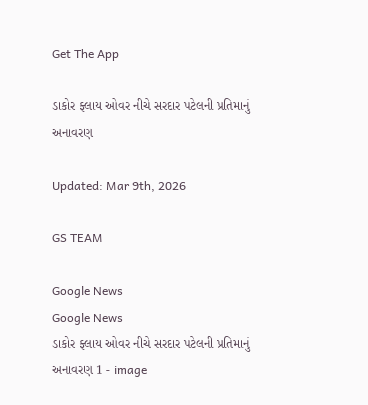Get The App

ડાકોર ફ્લાય ઓવર નીચે સરદાર પટેલની પ્રતિમાનું અનાવરણ

Updated: Mar 9th, 2026

GS TEAM

Google News
Google News
ડાકોર ફ્લાય ઓવર નીચે સરદાર પટેલની પ્રતિમાનું અનાવરણ 1 - image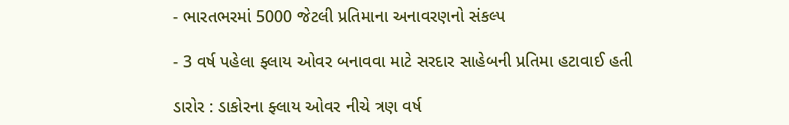- ભારતભરમાં 5000 જેટલી પ્રતિમાના અનાવરણનો સંકલ્પ

- 3 વર્ષ પહેલા ફ્લાય ઓવર બનાવવા માટે સરદાર સાહેબની પ્રતિમા હટાવાઈ હતી

ડારોર : ડાકોરના ફ્લાય ઓવર નીચે ત્રણ વર્ષ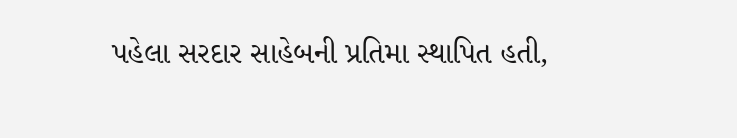પહેલા સરદાર સાહેબની પ્રતિમા સ્થાપિત હતી,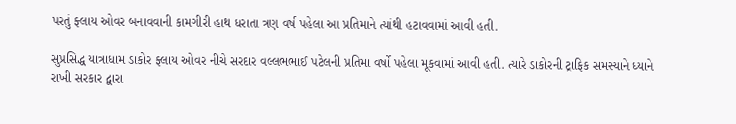પરતું ફ્લાય ઓવર બનાવવાની કામગીરી હાથ ધરાતા ત્રણ વર્ષ પહેલા આ પ્રતિમાને ત્યાંથી હટાવવામાં આવી હતી.

સુપ્રસિદ્ધ યાત્રાધામ ડાકોર ફ્લાય ઓવર નીચે સરદાર વલ્લભભાઈ પટેલની પ્રતિમા વર્ષો પહેલા મૂકવામાં આવી હતી. ત્યારે ડાકોરની ટ્રાફિક સમસ્યાને ધ્યાને રાખી સરકાર દ્વારા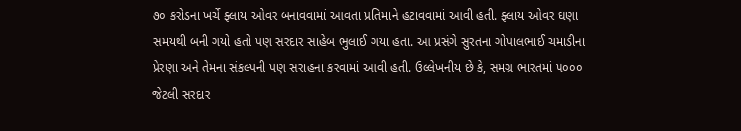૭૦ કરોડના ખર્ચે ફ્લાય ઓવર બનાવવામાં આવતા પ્રતિમાને હટાવવામાં આવી હતી. ફ્લાય ઓવર ઘણા સમયથી બની ગયો હતો પણ સરદાર સાહેબ ભુલાઈ ગયા હતા. આ પ્રસંગે સુરતના ગોપાલભાઈ ચમાડીના પ્રેરણા અને તેમના સંકલ્પની પણ સરાહના કરવામાં આવી હતી. ઉલ્લેખનીય છે કે, સમગ્ર ભારતમાં ૫૦૦૦ જેટલી સરદાર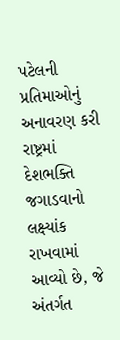પટેલની પ્રતિમાઓનું અનાવરણ કરી રાષ્ટ્રમાં દેશભક્તિ જગાડવાનો લક્ષ્યાંક રાખવામાં આવ્યો છે, જે અંતર્ગત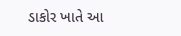ડાકોર ખાતે આ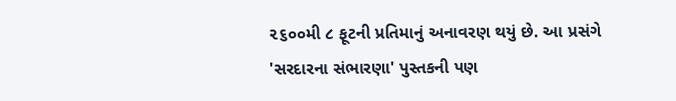૨૬૦૦મી ૮ ફૂટની પ્રતિમાનું અનાવરણ થયું છે. આ પ્રસંગે 'સરદારના સંભારણા' પુસ્તકની પણ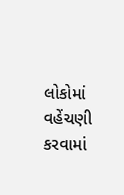લોકોમાં વહેંચણી કરવામાં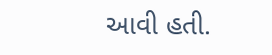આવી હતી.